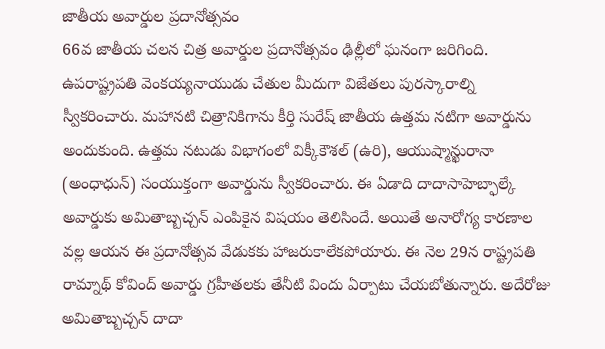జాతీయ అవార్డుల ప్రదానోత్సవం
66వ జాతీయ చలన చిత్ర అవార్డుల ప్రదానోత్సవం ఢిల్లీలో ఘనంగా జరిగింది. ఉపరాష్ట్రపతి వెంకయ్యనాయుడు చేతుల మీదుగా విజేతలు పురస్కారాల్ని స్వీకరించారు. మహానటి చిత్రానికిగాను కీర్తి సురేష్ జాతీయ ఉత్తమ నటిగా అవార్డును అందుకుంది. ఉత్తమ నటుడు విభాగంలో విక్కీకౌశల్ (ఉరి), ఆయుష్మాన్ఖురానా (అంధాధున్) సంయుక్తంగా అవార్డును స్వీకరించారు. ఈ ఏడాది దాదాసాహెబ్ఫాల్కే అవార్డుకు అమితాబ్బచ్చన్ ఎంపికైన విషయం తెలిసిందే. అయితే అనారోగ్య కారణాల వల్ల ఆయన ఈ ప్రదానోత్సవ వేడుకకు హాజరుకాలేకపోయారు. ఈ నెల 29న రాష్ట్రపతి రామ్నాథ్ కోవింద్ అవార్డు గ్రహీతలకు తేనీటి విందు ఏర్పాటు చేయబోతున్నారు. అదేరోజు అమితాబ్బచ్చన్ దాదా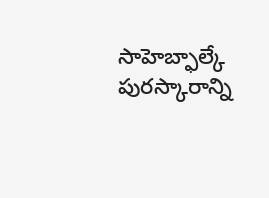సాహెబ్ఫాల్కే పురస్కారాన్ని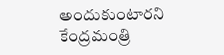అందుకుంటారని కేంద్రమంత్రి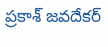ప్రకాశ్ జవదేకర్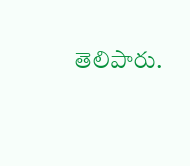తెలిపారు.